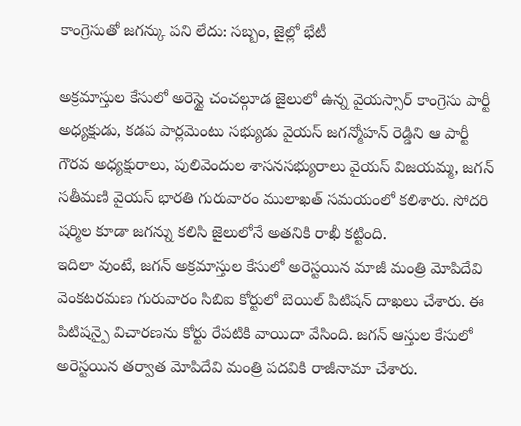కాంగ్రెసుతో జగన్కు పని లేదు: సబ్బం, జైల్లో భేటీ

అక్రమాస్తుల కేసులో అరెస్టై చంచల్గూడ జైలులో ఉన్న వైయస్సార్ కాంగ్రెసు పార్టీ అధ్యక్షుడు, కడప పార్లమెంటు సభ్యుడు వైయస్ జగన్మోహన్ రెడ్డిని ఆ పార్టీ గౌరవ అధ్యక్షురాలు, పులివెందుల శాసనసభ్యురాలు వైయస్ విజయమ్మ, జగన్ సతీమణి వైయస్ భారతి గురువారం ములాఖత్ సమయంలో కలిశారు. సోదరి షర్మిల కూడా జగన్ను కలిసి జైలులోనే అతనికి రాఖీ కట్టింది.
ఇదిలా వుంటే, జగన్ అక్రమాస్తుల కేసులో అరెస్టయిన మాజీ మంత్రి మోపిదేవి వెంకటరమణ గురువారం సిబిఐ కోర్టులో బెయిల్ పిటిషన్ దాఖలు చేశారు. ఈ పిటిషన్పై విచారణను కోర్టు రేపటికి వాయిదా వేసింది. జగన్ ఆస్తుల కేసులో అరెస్టయిన తర్వాత మోపిదేవి మంత్రి పదవికి రాజీనామా చేశారు.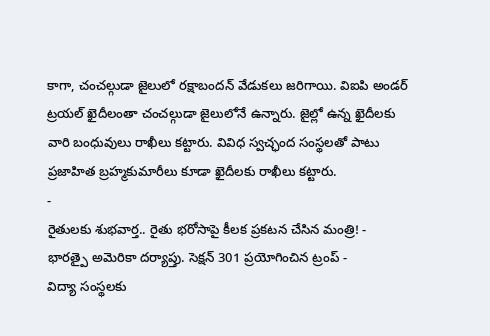కాగా, చంచల్గుడా జైలులో రక్షాబందన్ వేడుకలు జరిగాయి. విఐపి అండర్ ట్రయల్ ఖైదీలంతా చంచల్గుడా జైలులోనే ఉన్నారు. జైల్లో ఉన్న ఖైదీలకు వారి బంధువులు రాఖీలు కట్టారు. వివిధ స్వచ్ఛంద సంస్థలతో పాటు ప్రజాహిత బ్రహ్మకుమారీలు కూడా ఖైదీలకు రాఖీలు కట్టారు.
-
రైతులకు శుభవార్త.. రైతు భరోసాపై కీలక ప్రకటన చేసిన మంత్రి! -
భారత్పై అమెరికా దర్యాప్తు. సెక్షన్ 301 ప్రయోగించిన ట్రంప్ -
విద్యా సంస్థలకు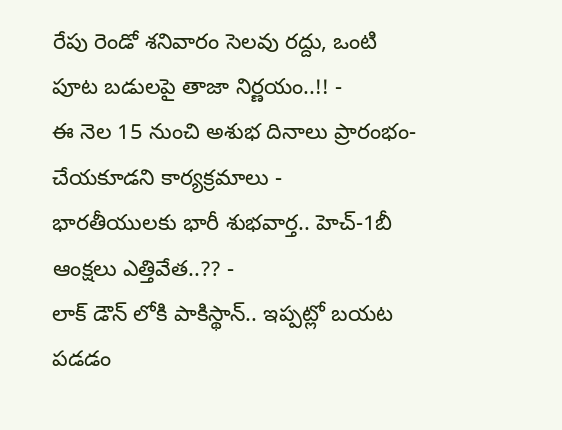రేపు రెండో శనివారం సెలవు రద్దు, ఒంటి పూట బడులపై తాజా నిర్ణయం..!! -
ఈ నెల 15 నుంచి అశుభ దినాలు ప్రారంభం- చేయకూడని కార్యక్రమాలు -
భారతీయులకు భారీ శుభవార్త.. హెచ్-1బీ ఆంక్షలు ఎత్తివేత..?? -
లాక్ డౌన్ లోకి పాకిస్థాన్.. ఇప్పట్లో బయట పడడం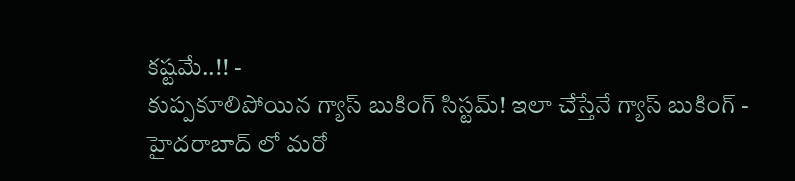కష్టమే..!! -
కుప్పకూలిపోయిన గ్యాస్ బుకింగ్ సిస్టమ్! ఇలా చేస్తేనే గ్యాస్ బుకింగ్ -
హైదరాబాద్ లో మరో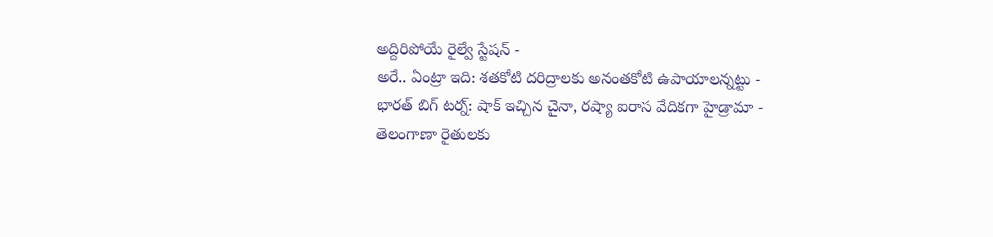అద్దిరిపోయే రైల్వే స్టేషన్ -
అరే.. ఏంట్రా ఇది: శతకోటి దరిద్రాలకు అనంతకోటి ఉపాయాలన్నట్టు -
భారత్ బిగ్ టర్న్: షాక్ ఇచ్చిన చైనా, రష్యా ఐరాస వేదికగా హైడ్రామా -
తెలంగాణా రైతులకు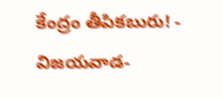కేంద్రం తీపికబురు! -
విజయవాడ-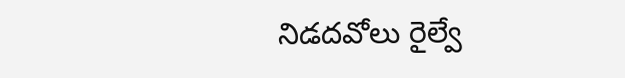నిడదవోలు రైల్వే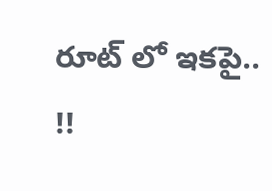రూట్ లో ఇకపై.. !!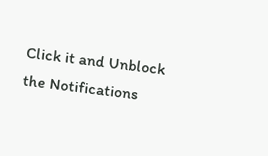Click it and Unblock the Notifications